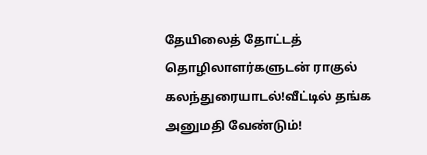தேயிலைத் தோட்டத் தொழிலாளர்களுடன் ராகுல் கலந்துரையாடல்!வீட்டில் தங்க அனுமதி வேண்டும்!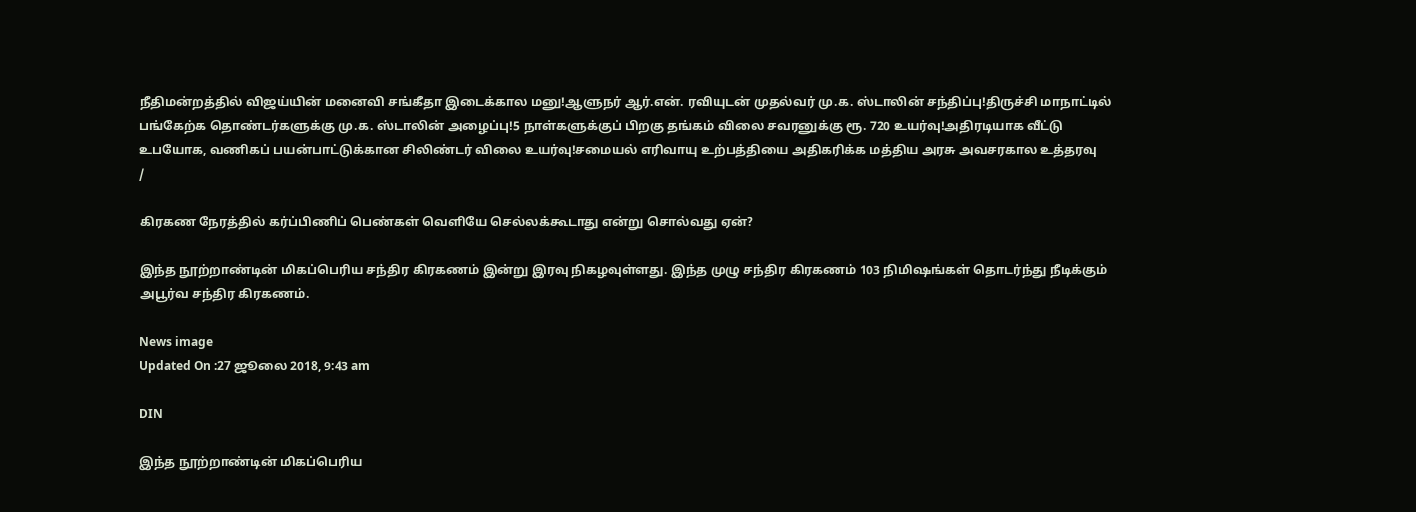நீதிமன்றத்தில் விஜய்யின் மனைவி சங்கீதா இடைக்கால மனு!ஆளுநர் ஆர்.என். ரவியுடன் முதல்வர் மு.க. ஸ்டாலின் சந்திப்பு!திருச்சி மாநாட்டில் பங்கேற்க தொண்டர்களுக்கு மு.க. ஸ்டாலின் அழைப்பு!5 நாள்களுக்குப் பிறகு தங்கம் விலை சவரனுக்கு ரூ. 720 உயர்வு!அதிரடியாக வீட்டு உபயோக, வணிகப் பயன்பாட்டுக்கான சிலிண்டர் விலை உயர்வு!சமையல் எரிவாயு உற்பத்தியை அதிகரிக்க மத்திய அரசு அவசரகால உத்தரவு
/

கிரகண நேரத்தில் கர்ப்பிணிப் பெண்கள் வெளியே செல்லக்கூடாது என்று சொல்வது ஏன்?

இந்த நூற்றாண்டின் மிகப்பெரிய சந்திர கிரகணம் இன்று இரவு நிகழவுள்ளது. இந்த முழு சந்திர கிரகணம் 103 நிமிஷங்கள் தொடர்ந்து நீடிக்கும் அபூர்வ சந்திர கிரகணம்.

News image
Updated On :27 ஜூலை 2018, 9:43 am

DIN

இந்த நூற்றாண்டின் மிகப்பெரிய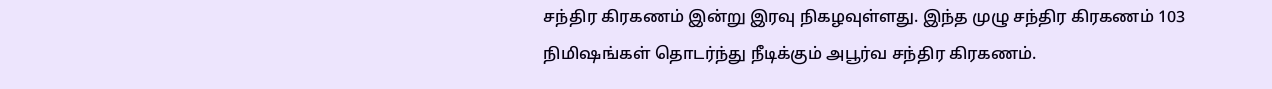சந்திர கிரகணம் இன்று இரவு நிகழவுள்ளது. இந்த முழு சந்திர கிரகணம் 103 நிமிஷங்கள் தொடர்ந்து நீடிக்கும் அபூர்வ சந்திர கிரகணம்.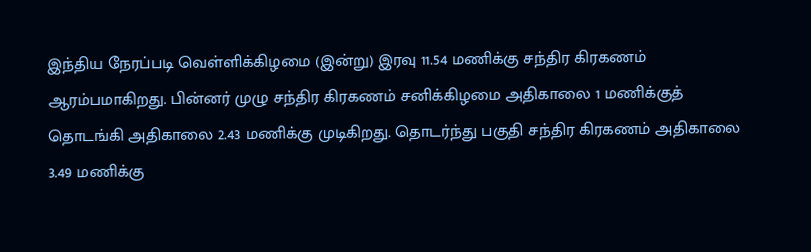இந்திய நேரப்படி வெள்ளிக்கிழமை (இன்று) இரவு 11.54 மணிக்கு சந்திர கிரகணம் ஆரம்பமாகிறது. பின்னர் முழு சந்திர கிரகணம் சனிக்கிழமை அதிகாலை 1 மணிக்குத் தொடங்கி அதிகாலை 2.43 மணிக்கு முடிகிறது. தொடர்ந்து பகுதி சந்திர கிரகணம் அதிகாலை 3.49 மணிக்கு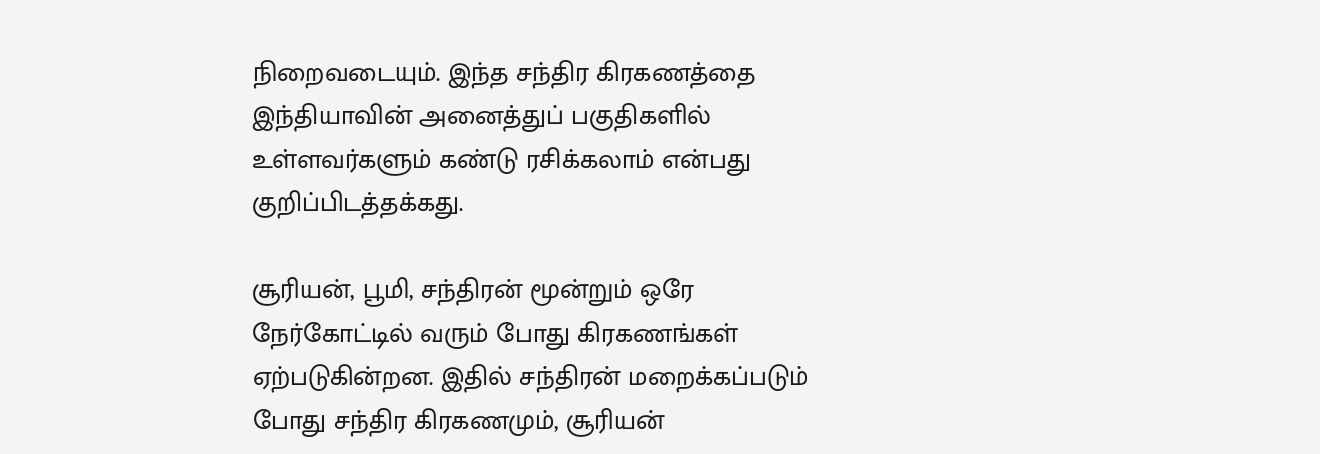நிறைவடையும். இந்த சந்திர கிரகணத்தை இந்தியாவின் அனைத்துப் பகுதிகளில் உள்ளவர்களும் கண்டு ரசிக்கலாம் என்பது குறிப்பிடத்தக்கது.

சூரியன், பூமி, சந்திரன் மூன்றும் ஒரே நேர்கோட்டில் வரும் போது கிரகணங்கள் ஏற்படுகின்றன. இதில் சந்திரன் மறைக்கப்படும் போது சந்திர கிரகணமும், சூரியன்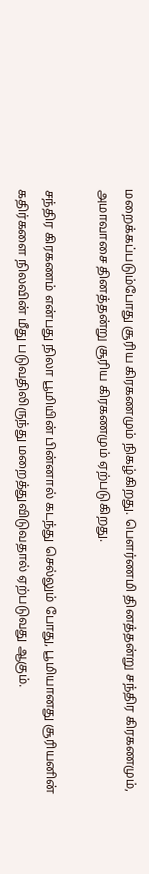மறைக்கப்படும்போது சூரிய கிரகணமும் நிகழ்கிறது. பௌர்ணமி தினத்தன்று சந்திர கிரகணமும், அமாவாசை தினத்தன்று சூரிய கிரகணமும் ஏற்படுகிறது.

சந்திர கிரகணம் என்பது நிலா பூமியின் பின்னால் கடந்து செல்லும் போது, பூமியானது சூரியனின் கதிர்களை நிலவின் மீது படுவதிலிருந்து மறைத்துவிடுவதால் ஏற்படுவது ஆகும்.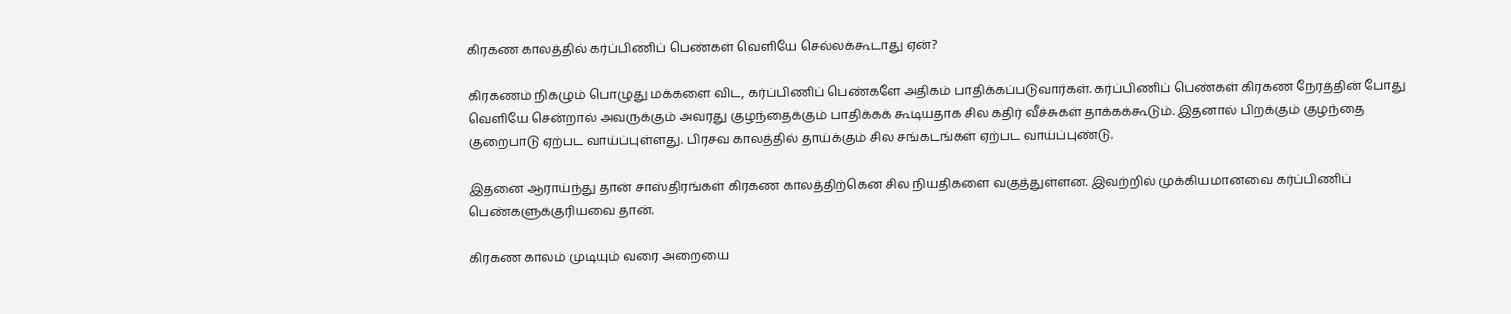கிரகண காலத்தில் கர்ப்பிணிப் பெண்கள் வெளியே செல்லக்கூடாது ஏன்?

கிரகணம் நிகழும் பொழுது மக்களை விட, கர்ப்பிணிப் பெண்களே அதிகம் பாதிக்கப்படுவார்கள். கர்ப்பிணிப் பெண்கள் கிரகண நேரத்தின் போது வெளியே சென்றால் அவருக்கும் அவரது குழந்தைக்கும் பாதிக்கக் கூடியதாக சில கதிர் வீச்சுகள் தாக்கக்கூடும். இதனால் பிறக்கும் குழந்தை குறைபாடு ஏற்பட வாய்ப்புள்ளது. பிரசவ காலத்தில் தாய்க்கும் சில சங்கடங்கள் ஏற்பட வாய்ப்புண்டு.

இதனை ஆராய்ந்து தான் சாஸ்திரங்கள் கிரகண காலத்திற்கென சில நியதிகளை வகுத்துள்ளன. இவற்றில் முக்கியமானவை கர்ப்பிணிப் பெண்களுக்குரியவை தான்.

கிரகண காலம் முடியும் வரை அறையை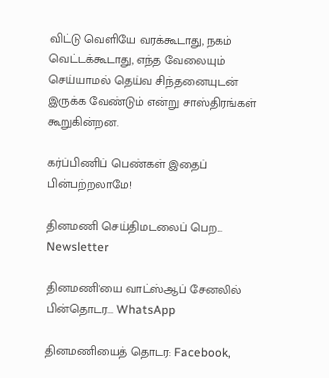விட்டு வெளியே வரக்கூடாது, நகம் வெட்டக்கூடாது, எந்த வேலையும் செய்யாமல் தெய்வ சிந்தனையுடன் இருக்க வேண்டும் என்று சாஸ்திரங்கள் கூறுகின்றன.

கர்ப்பிணிப் பெண்கள் இதைப் பின்பற்றலாமே!

தினமணி செய்திமடலைப் பெற... Newsletter

தினமணி'யை வாட்ஸ்ஆப் சேனலில் பின்தொடர... WhatsApp

தினமணியைத் தொடர: Facebook,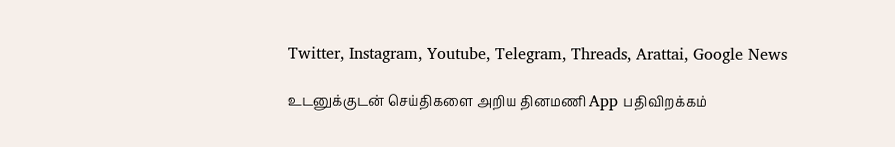Twitter, Instagram, Youtube, Telegram, Threads, Arattai, Google News

உடனுக்குடன் செய்திகளை அறிய தினமணி App பதிவிறக்கம்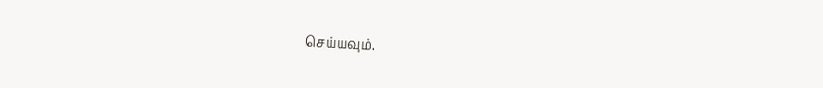செய்யவும்.